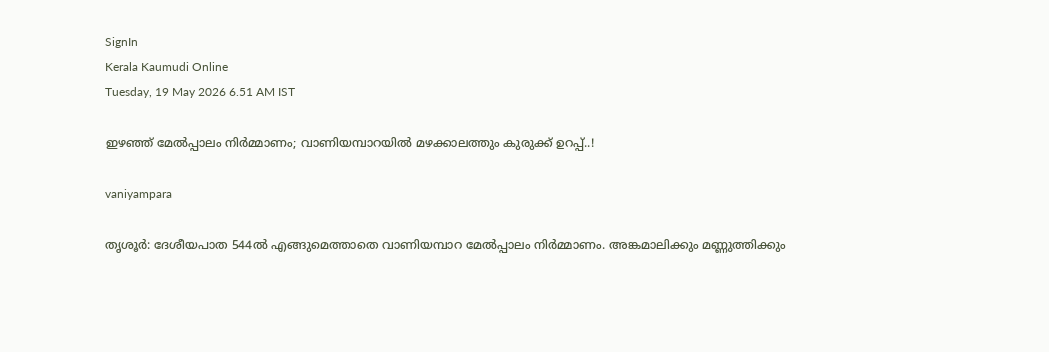SignIn
Kerala Kaumudi Online
Tuesday, 19 May 2026 6.51 AM IST

ഇഴഞ്ഞ് മേൽപ്പാലം നിർമ്മാണം; വാണിയമ്പാറയിൽ മഴക്കാലത്തും കുരുക്ക് ഉറപ്പ്..!

vaniyampara

തൃശൂർ: ദേശീയപാത 544ൽ എങ്ങുമെത്താതെ വാണിയമ്പാറ മേൽപ്പാലം നിർമ്മാണം. അങ്കമാലിക്കും മണ്ണുത്തിക്കും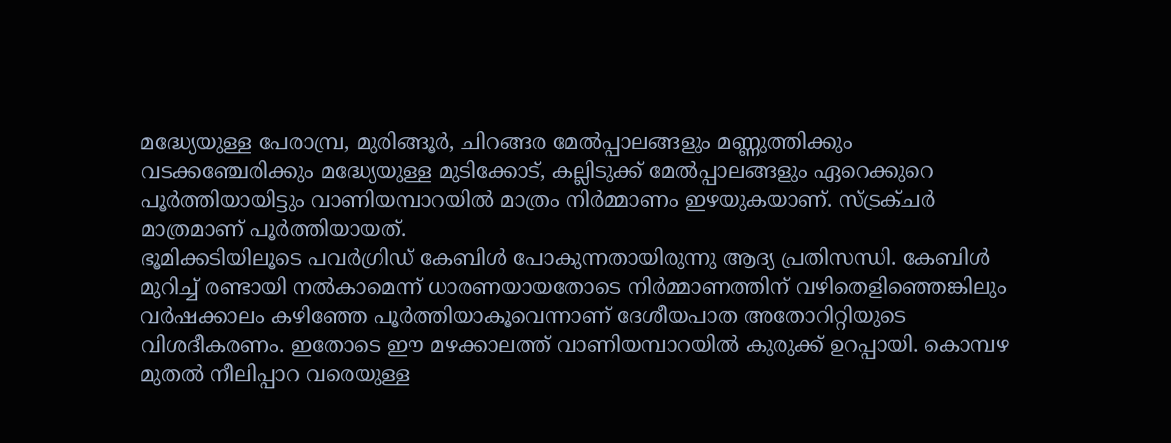മദ്ധ്യേയുള്ള പേരാമ്പ്ര, മുരിങ്ങൂർ, ചിറങ്ങര മേൽപ്പാലങ്ങളും മണ്ണുത്തിക്കും വടക്കഞ്ചേരിക്കും മദ്ധ്യേയുള്ള മുടിക്കോട്, കല്ലിടുക്ക് മേൽപ്പാലങ്ങളും ഏറെക്കുറെ പൂർത്തിയായിട്ടും വാണിയമ്പാറയിൽ മാത്രം നിർമ്മാണം ഇഴയുകയാണ്. സ്ട്രക്ചർ മാത്രമാണ് പൂർത്തിയായത്.
ഭൂമിക്കടിയിലൂടെ പവർഗ്രിഡ് കേബിൾ പോകുന്നതായിരുന്നു ആദ്യ പ്രതിസന്ധി. കേബിൾ മുറിച്ച് രണ്ടായി നൽകാമെന്ന് ധാരണയായതോടെ നിർമ്മാണത്തിന് വഴിതെളിഞ്ഞെങ്കിലും വർഷക്കാലം കഴിഞ്ഞേ പൂർത്തിയാകൂവെന്നാണ് ദേശീയപാത അതോറിറ്റിയുടെ വിശദീകരണം. ഇതോടെ ഈ മഴക്കാലത്ത് വാണിയമ്പാറയിൽ കുരുക്ക് ഉറപ്പായി. കൊമ്പഴ മുതൽ നീലിപ്പാറ വരെയുള്ള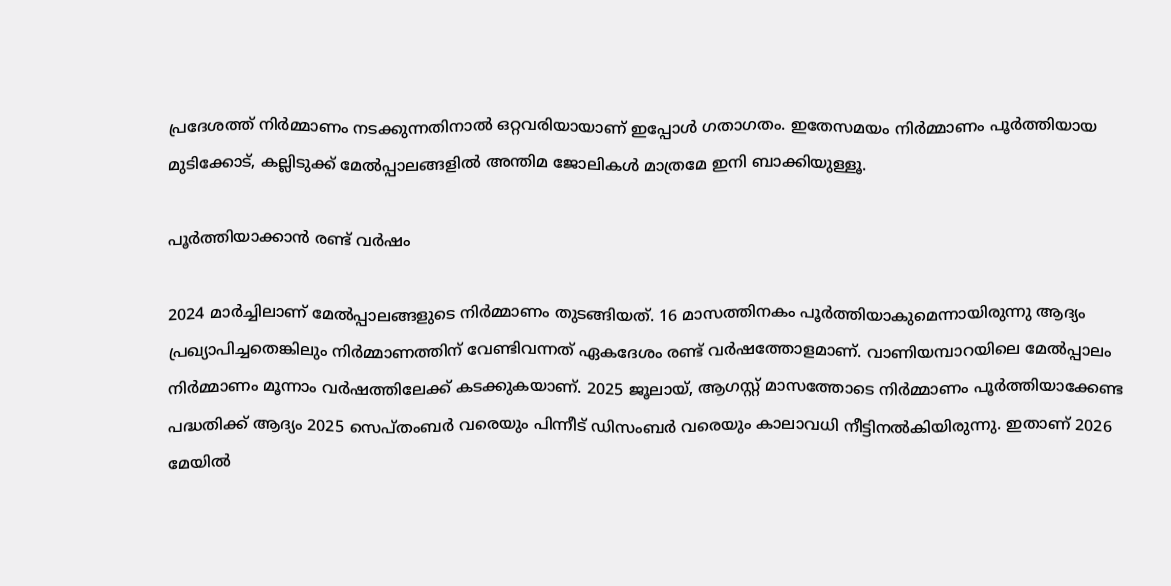പ്രദേശത്ത് നിർമ്മാണം നടക്കുന്നതിനാൽ ഒറ്റവരിയായാണ് ഇപ്പോൾ ഗതാഗതം. ഇതേസമയം നിർമ്മാണം പൂർത്തിയായ മുടിക്കോട്, കല്ലിടുക്ക് മേൽപ്പാലങ്ങളിൽ അന്തിമ ജോലികൾ മാത്രമേ ഇനി ബാക്കിയുള്ളൂ.

പൂർത്തിയാക്കാൻ രണ്ട് വർഷം

2024 മാർച്ചിലാണ് മേൽപ്പാലങ്ങളുടെ നിർമ്മാണം തുടങ്ങിയത്. 16 മാസത്തിനകം പൂർത്തിയാകുമെന്നായിരുന്നു ആദ്യം പ്രഖ്യാപിച്ചതെങ്കിലും നിർമ്മാണത്തിന് വേണ്ടിവന്നത് ഏകദേശം രണ്ട് വർഷത്തോളമാണ്. വാണിയമ്പാറയിലെ മേൽപ്പാലം നിർമ്മാണം മൂന്നാം വർഷത്തിലേക്ക് കടക്കുകയാണ്. 2025 ജൂലായ്, ആഗസ്റ്റ് മാസത്തോടെ നിർമ്മാണം പൂർത്തിയാക്കേണ്ട പദ്ധതിക്ക് ആദ്യം 2025 സെപ്തംബർ വരെയും പിന്നീട് ഡിസംബർ വരെയും കാലാവധി നീട്ടിനൽകിയിരുന്നു. ഇതാണ് 2026 മേയിൽ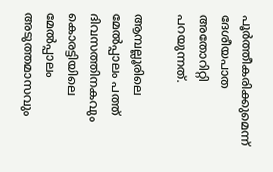പൂർത്തീകരിക്കുമെന്ന് ദേശീയപാത അതോറിറ്റി പറയുന്നത്.

ആമ്പല്ലൂരിലെ മേൽപ്പാലം പത്ത് ദിവസത്തിനകവും കൊരട്ടിയിലെ മേൽപ്പാലം അടുത്തമാസവും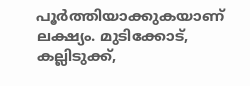പൂർത്തിയാക്കുകയാണ് ലക്ഷ്യം. മുടിക്കോട്, കല്ലിടുക്ക്,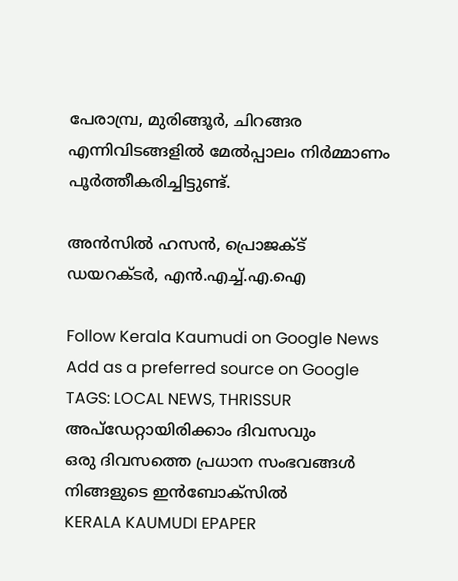പേരാമ്പ്ര, മുരിങ്ങൂർ, ചിറങ്ങര എന്നിവിടങ്ങളിൽ മേൽപ്പാലം നിർമ്മാണം പൂർത്തീകരിച്ചിട്ടുണ്ട്.

അൻസിൽ ഹസൻ, പ്രൊജക്ട് ഡയറക്ടർ, എൻ.എച്ച്.എ.ഐ

Follow Kerala Kaumudi on Google News Add as a preferred source on Google
TAGS: LOCAL NEWS, THRISSUR
അപ്ഡേറ്റായിരിക്കാം ദിവസവും
ഒരു ദിവസത്തെ പ്രധാന സംഭവങ്ങൾ നിങ്ങളുടെ ഇൻബോക്സിൽ
KERALA KAUMUDI EPAPER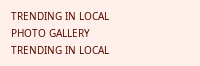TRENDING IN LOCAL
PHOTO GALLERY
TRENDING IN LOCAL